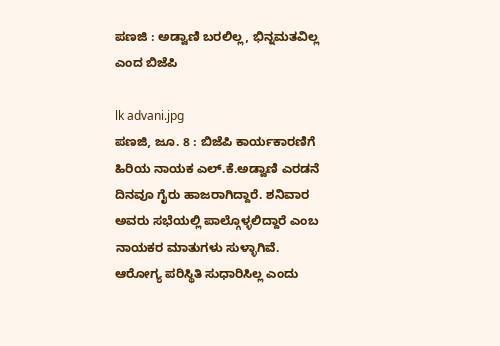ಪಣಜಿ : ಅಡ್ವಾಣಿ ಬರಲಿಲ್ಲ, ಭಿನ್ನಮತವಿಲ್ಲ ಎಂದ ಬಿಜೆಪಿ

lk advani.jpg
ಪಣಜಿ, ಜೂ. 8 : ಬಿಜೆಪಿ ಕಾರ್ಯಕಾರಣಿಗೆ ಹಿರಿಯ ನಾಯಕ ಎಲ್.ಕೆ.ಅಡ್ವಾಣಿ ಎರಡನೆ ದಿನವೂ ಗೈರು ಹಾಜರಾಗಿದ್ದಾರೆ. ಶನಿವಾರ ಅವರು ಸಭೆಯಲ್ಲಿ ಪಾಲ್ಗೊಳ್ಳಲಿದ್ದಾರೆ ಎಂಬ ನಾಯಕರ ಮಾತುಗಳು ಸುಳ್ಳಾಗಿವೆ. ಆರೋಗ್ಯ ಪರಿಸ್ಥಿತಿ ಸುಧಾರಿಸಿಲ್ಲ ಎಂದು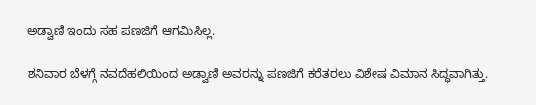ಅಡ್ವಾಣಿ ಇಂದು ಸಹ ಪಣಜಿಗೆ ಆಗಮಿಸಿಲ್ಲ.

ಶನಿವಾರ ಬೆಳಗ್ಗೆ ನವದೆಹಲಿಯಿಂದ ಅಡ್ವಾಣಿ ಅವರನ್ನು ಪಣಜಿಗೆ ಕರೆತರಲು ವಿಶೇಷ ವಿಮಾನ ಸಿದ್ಧವಾಗಿತ್ತು.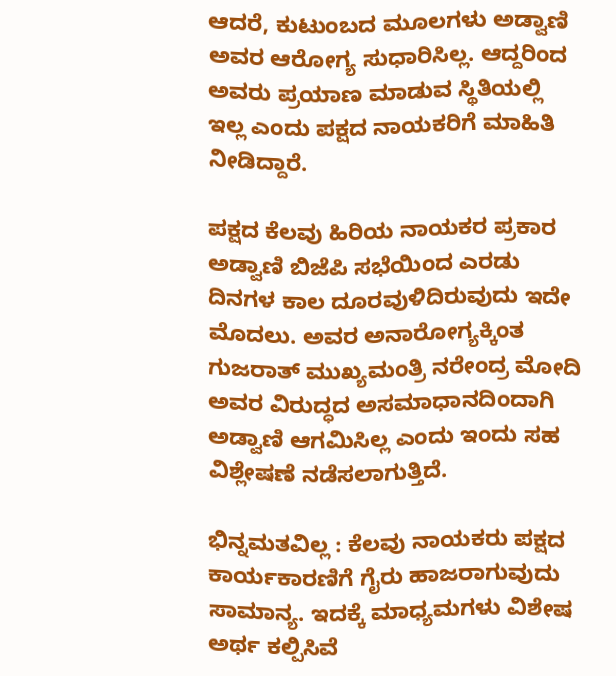ಆದರೆ, ಕುಟುಂಬದ ಮೂಲಗಳು ಅಡ್ವಾಣಿ ಅವರ ಆರೋಗ್ಯ ಸುಧಾರಿಸಿಲ್ಲ. ಆದ್ದರಿಂದ ಅವರು ಪ್ರಯಾಣ ಮಾಡುವ ಸ್ಥಿತಿಯಲ್ಲಿ ಇಲ್ಲ ಎಂದು ಪಕ್ಷದ ನಾಯಕರಿಗೆ ಮಾಹಿತಿ ನೀಡಿದ್ದಾರೆ.

ಪಕ್ಷದ ಕೆಲವು ಹಿರಿಯ ನಾಯಕರ ಪ್ರಕಾರ ಅಡ್ವಾಣಿ ಬಿಜೆಪಿ ಸಭೆಯಿಂದ ಎರಡು ದಿನಗಳ ಕಾಲ ದೂರವುಳಿದಿರುವುದು ಇದೇ ಮೊದಲು. ಅವರ ಅನಾರೋಗ್ಯಕ್ಕಿಂತ ಗುಜರಾತ್ ಮುಖ್ಯಮಂತ್ರಿ ನರೇಂದ್ರ ಮೋದಿ ಅವರ ವಿರುದ್ಧದ ಅಸಮಾಧಾನದಿಂದಾಗಿ ಅಡ್ವಾಣಿ ಆಗಮಿಸಿಲ್ಲ ಎಂದು ಇಂದು ಸಹ ವಿಶ್ಲೇಷಣೆ ನಡೆಸಲಾಗುತ್ತಿದೆ.

ಭಿನ್ನಮತವಿಲ್ಲ : ಕೆಲವು ನಾಯಕರು ಪಕ್ಷದ ಕಾರ್ಯಕಾರಣಿಗೆ ಗೈರು ಹಾಜರಾಗುವುದು ಸಾಮಾನ್ಯ. ಇದಕ್ಕೆ ಮಾಧ್ಯಮಗಳು ವಿಶೇಷ ಅರ್ಥ ಕಲ್ಪಿಸಿವೆ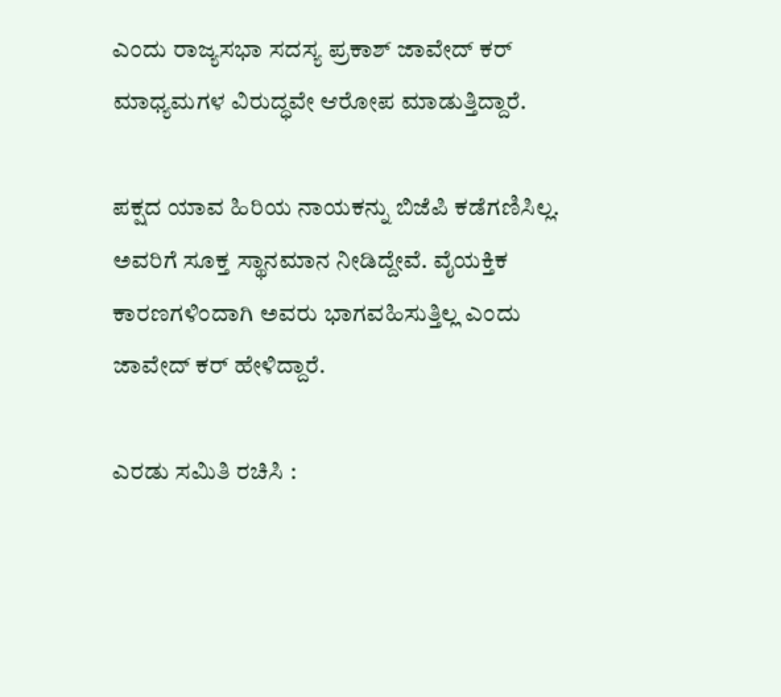ಎಂದು ರಾಜ್ಯಸಭಾ ಸದಸ್ಯ ಪ್ರಕಾಶ್ ಜಾವೇದ್ ಕರ್ ಮಾಧ್ಯಮಗಳ ವಿರುದ್ಧವೇ ಆರೋಪ ಮಾಡುತ್ತಿದ್ದಾರೆ.

ಪಕ್ಷದ ಯಾವ ಹಿರಿಯ ನಾಯಕನ್ನು ಬಿಜೆಪಿ ಕಡೆಗಣಿಸಿಲ್ಲ. ಅವರಿಗೆ ಸೂಕ್ತ ಸ್ಥಾನಮಾನ ನೀಡಿದ್ದೇವೆ. ವೈಯಕ್ತಿಕ ಕಾರಣಗಳಿಂದಾಗಿ ಅವರು ಭಾಗವಹಿಸುತ್ತಿಲ್ಲ ಎಂದು ಜಾವೇದ್ ಕರ್ ಹೇಳಿದ್ದಾರೆ.

ಎರಡು ಸಮಿತಿ ರಚಿಸಿ :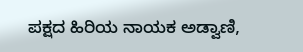ಪಕ್ಷದ ಹಿರಿಯ ನಾಯಕ ಅಡ್ವಾಣಿ,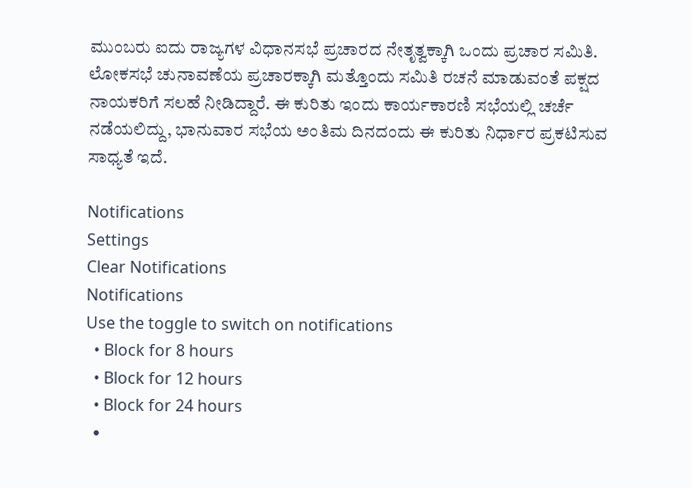ಮುಂಬರು ಐದು ರಾಜ್ಯಗಳ ವಿಧಾನಸಭೆ ಪ್ರಚಾರದ ನೇತೃತ್ವಕ್ಕಾಗಿ ಒಂದು ಪ್ರಚಾರ ಸಮಿತಿ. ಲೋಕಸಭೆ ಚುನಾವಣೆಯ ಪ್ರಚಾರಕ್ಕಾಗಿ ಮತ್ತೊಂದು ಸಮಿತಿ ರಚನೆ ಮಾಡುವಂತೆ ಪಕ್ಷದ ನಾಯಕರಿಗೆ ಸಲಹೆ ನೀಡಿದ್ದಾರೆ. ಈ ಕುರಿತು ಇಂದು ಕಾರ್ಯಕಾರಣಿ ಸಭೆಯಲ್ಲಿ ಚರ್ಚೆ ನಡೆಯಲಿದ್ದು, ಭಾನುವಾರ ಸಭೆಯ ಅಂತಿಮ ದಿನದಂದು ಈ ಕುರಿತು ನಿರ್ಧಾರ ಪ್ರಕಟಿಸುವ ಸಾಧ್ಯತೆ ಇದೆ.

Notifications
Settings
Clear Notifications
Notifications
Use the toggle to switch on notifications
  • Block for 8 hours
  • Block for 12 hours
  • Block for 24 hours
  •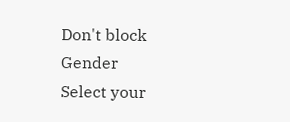Don't block
Gender
Select your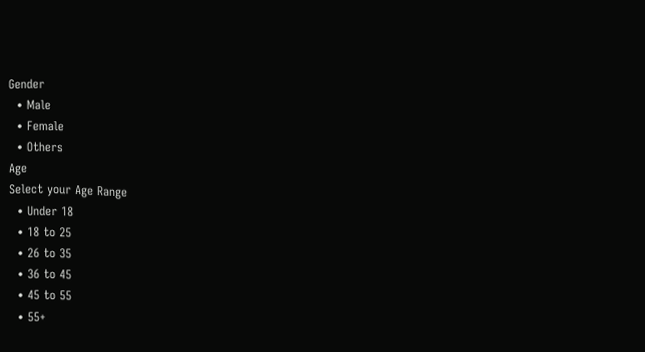Gender
  • Male
  • Female
  • Others
Age
Select your Age Range
  • Under 18
  • 18 to 25
  • 26 to 35
  • 36 to 45
  • 45 to 55
  • 55+